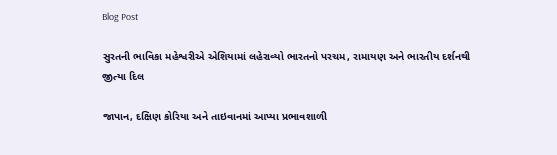Blog Post

સુરતની ભાવિકા મહેશ્વરીએ એશિયામાં લહેરાવ્યો ભારતનો પરચમ, રામાયણ અને ભારતીય દર્શનથી જીત્યા દિલ

જાપાન, દક્ષિણ કોરિયા અને તાઇવાનમાં આપ્યા પ્રભાવશાળી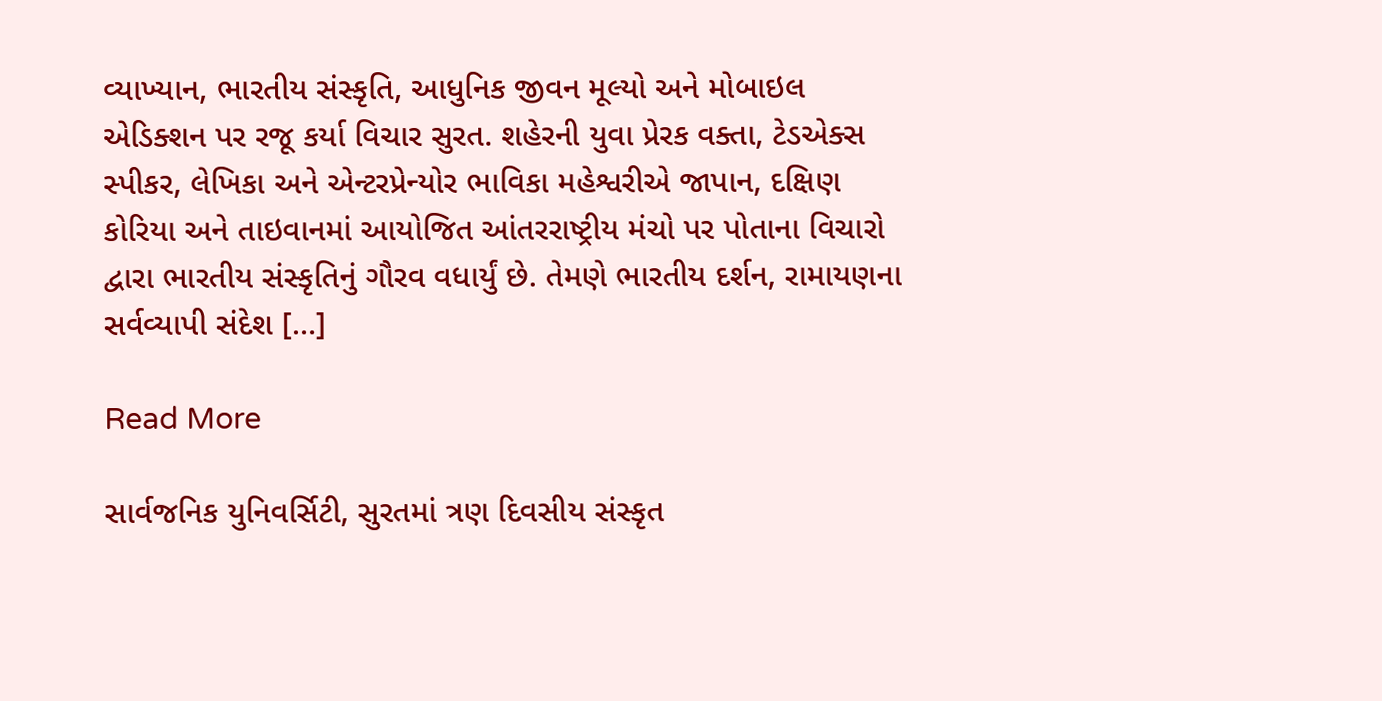વ્યાખ્યાન, ભારતીય સંસ્કૃતિ, આધુનિક જીવન મૂલ્યો અને મોબાઇલ એડિક્શન પર રજૂ કર્યા વિચાર સુરત. શહેરની યુવા પ્રેરક વક્તા, ટેડએક્સ સ્પીકર, લેખિકા અને એન્ટરપ્રેન્યોર ભાવિકા મહેશ્વરીએ જાપાન, દક્ષિણ કોરિયા અને તાઇવાનમાં આયોજિત આંતરરાષ્ટ્રીય મંચો પર પોતાના વિચારો દ્વારા ભારતીય સંસ્કૃતિનું ગૌરવ વધાર્યું છે. તેમણે ભારતીય દર્શન, રામાયણના સર્વવ્યાપી સંદેશ […]

Read More

સાર્વજનિક યુનિવર્સિટી, સુરતમાં ત્રણ દિવસીય સંસ્કૃત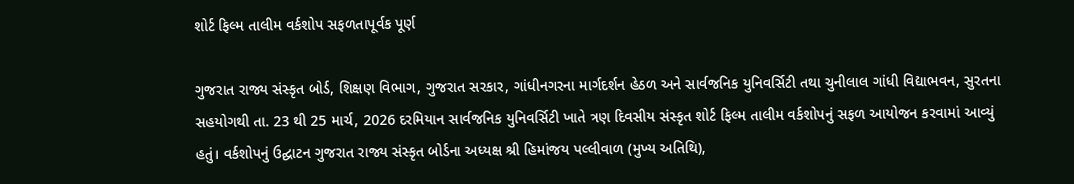શોર્ટ ફિલ્મ તાલીમ વર્કશોપ સફળતાપૂર્વક પૂર્ણ

ગુજરાત રાજ્ય સંસ્કૃત બોર્ડ, શિક્ષણ વિભાગ, ગુજરાત સરકાર, ગાંધીનગરના માર્ગદર્શન હેઠળ અને સાર્વજનિક યુનિવર્સિટી તથા ચુનીલાલ ગાંધી વિદ્યાભવન, સુરતના સહયોગથી તા. 23 થી 25 માર્ચ, 2026 દરમિયાન સાર્વજનિક યુનિવર્સિટી ખાતે ત્રણ દિવસીય સંસ્કૃત શોર્ટ ફિલ્મ તાલીમ વર્કશોપનું સફળ આયોજન કરવામાં આવ્યું હતું। વર્કશોપનું ઉદ્ઘાટન ગુજરાત રાજ્ય સંસ્કૃત બોર્ડના અધ્યક્ષ શ્રી હિમાંજય પલ્લીવાળ (મુખ્ય અતિથિ),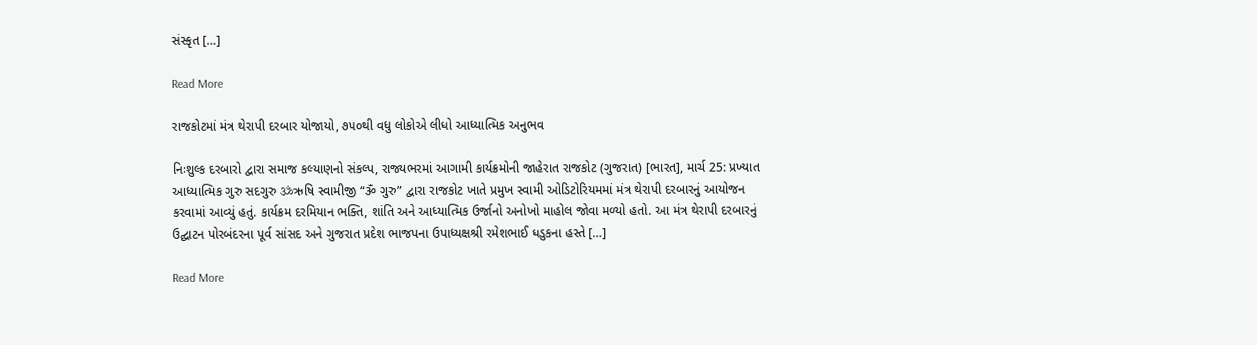સંસ્કૃત […]

Read More

રાજકોટમાં મંત્ર થેરાપી દરબાર યોજાયો, ૭૫૦થી વધુ લોકોએ લીધો આધ્યાત્મિક અનુભવ

નિઃશુલ્ક દરબારો દ્વારા સમાજ કલ્યાણનો સંકલ્પ, રાજ્યભરમાં આગામી કાર્યક્રમોની જાહેરાત રાજકોટ (ગુજરાત) [ભારત], માર્ચ 25: પ્રખ્યાત આધ્યાત્મિક ગુરુ સદગુરુ ॐઋષિ સ્વામીજી “ૐ ગુરુ” દ્વારા રાજકોટ ખાતે પ્રમુખ સ્વામી ઓડિટોરિયમમાં મંત્ર થેરાપી દરબારનું આયોજન કરવામાં આવ્યું હતું. કાર્યક્રમ દરમિયાન ભક્તિ, શાંતિ અને આધ્યાત્મિક ઉર્જાનો અનોખો માહોલ જોવા મળ્યો હતો. આ મંત્ર થેરાપી દરબારનું ઉદ્ઘાટન પોરબંદરના પૂર્વ સાંસદ અને ગુજરાત પ્રદેશ ભાજપના ઉપાધ્યક્ષશ્રી રમેશભાઈ ધડુકના હસ્તે […]

Read More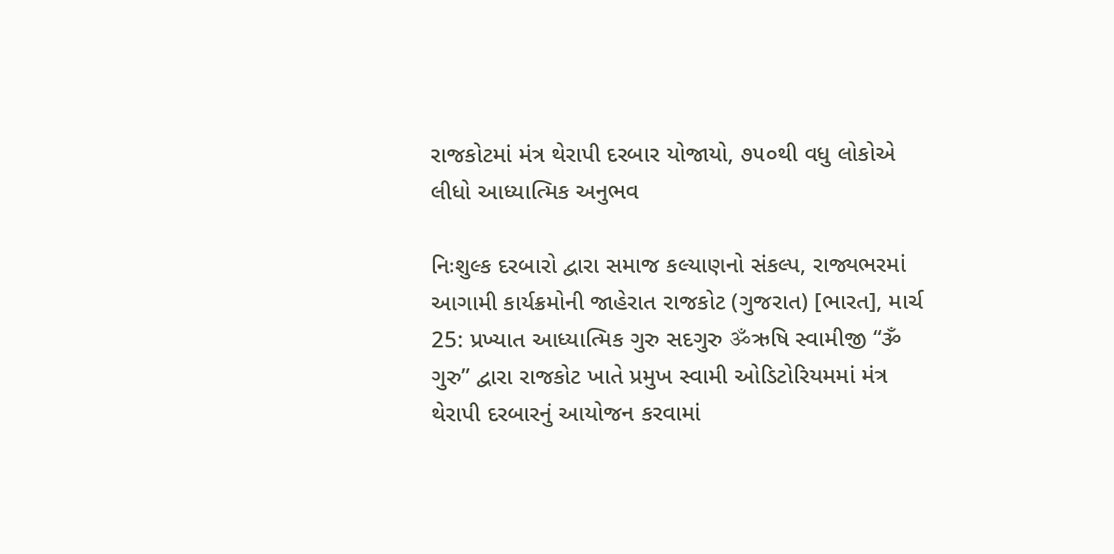રાજકોટમાં મંત્ર થેરાપી દરબાર યોજાયો, ૭૫૦થી વધુ લોકોએ લીધો આધ્યાત્મિક અનુભવ

નિઃશુલ્ક દરબારો દ્વારા સમાજ કલ્યાણનો સંકલ્પ, રાજ્યભરમાં આગામી કાર્યક્રમોની જાહેરાત રાજકોટ (ગુજરાત) [ભારત], માર્ચ 25: પ્રખ્યાત આધ્યાત્મિક ગુરુ સદગુરુ ॐઋષિ સ્વામીજી “ૐ ગુરુ” દ્વારા રાજકોટ ખાતે પ્રમુખ સ્વામી ઓડિટોરિયમમાં મંત્ર થેરાપી દરબારનું આયોજન કરવામાં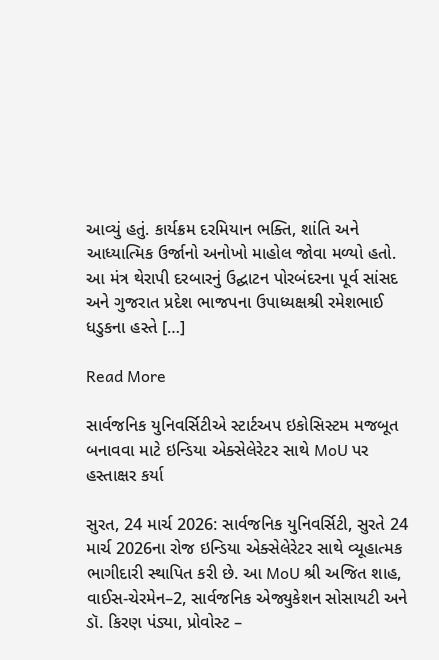આવ્યું હતું. કાર્યક્રમ દરમિયાન ભક્તિ, શાંતિ અને આધ્યાત્મિક ઉર્જાનો અનોખો માહોલ જોવા મળ્યો હતો. આ મંત્ર થેરાપી દરબારનું ઉદ્ઘાટન પોરબંદરના પૂર્વ સાંસદ અને ગુજરાત પ્રદેશ ભાજપના ઉપાધ્યક્ષશ્રી રમેશભાઈ ધડુકના હસ્તે […]

Read More

સાર્વજનિક યુનિવર્સિટીએ સ્ટાર્ટઅપ ઇકોસિસ્ટમ મજબૂત બનાવવા માટે ઇન્ડિયા એક્સેલેરેટર સાથે MoU પર હસ્તાક્ષર કર્યા

સુરત, 24 માર્ચ 2026: સાર્વજનિક યુનિવર્સિટી, સુરતે 24 માર્ચ 2026ના રોજ ઇન્ડિયા એક્સેલેરેટર સાથે વ્યૂહાત્મક ભાગીદારી સ્થાપિત કરી છે. આ MoU શ્રી અજિત શાહ, વાઈસ-ચેરમેન–2, સાર્વજનિક એજ્યુકેશન સોસાયટી અને ડૉ. કિરણ પંડ્યા, પ્રોવોસ્ટ –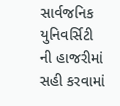સાર્વજનિક યુનિવર્સિટી ની હાજરીમાં સહી કરવામાં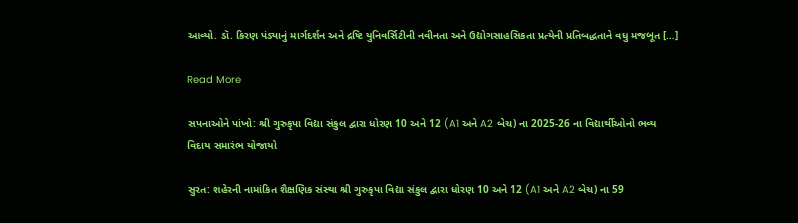આવ્યો. ડૉ. કિરણ પંડ્યાનું માર્ગદર્શન અને દ્રષ્ટિ યુનિવર્સિટીની નવીનતા અને ઉદ્યોગસાહસિકતા પ્રત્યેની પ્રતિબદ્ધતાને વધુ મજબૂત […]

Read More

સપનાઓને પાંખો: શ્રી ગુરુકૃપા વિદ્યા સંકુલ દ્વારા ધોરણ 10 અને 12 (A1 અને A2 બેચ) ના 2025-26 ના વિદ્યાર્થીઓનો ભવ્ય વિદાય સમારંભ યોજાયો

સુરત: શહેરની નામાંકિત શૈક્ષણિક સંસ્થા શ્રી ગુરુકૃપા વિદ્યા સંકુલ દ્વારા ધોરણ 10 અને 12 (A1 અને A2 બેચ) ના 59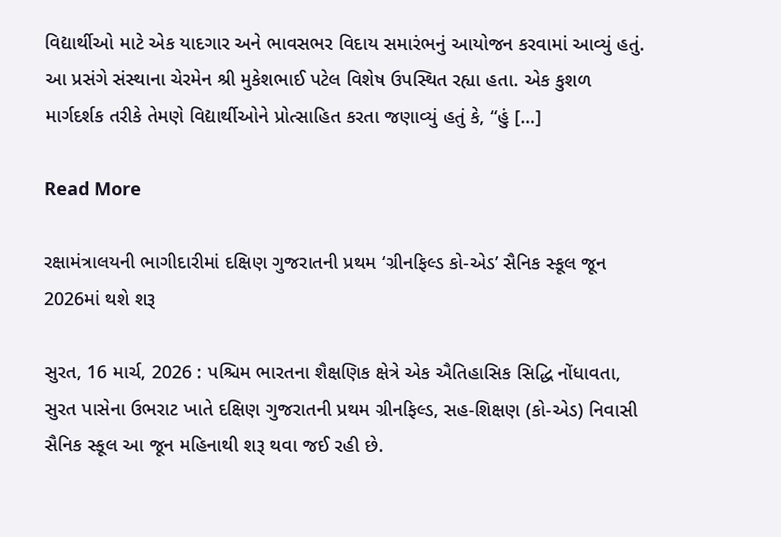વિદ્યાર્થીઓ માટે એક યાદગાર અને ભાવસભર વિદાય સમારંભનું આયોજન કરવામાં આવ્યું હતું. આ પ્રસંગે સંસ્થાના ચેરમેન શ્રી મુકેશભાઈ પટેલ વિશેષ ઉપસ્થિત રહ્યા હતા. એક કુશળ માર્ગદર્શક તરીકે તેમણે વિદ્યાર્થીઓને પ્રોત્સાહિત કરતા જણાવ્યું હતું કે, “હું […]

Read More

રક્ષામંત્રાલયની ભાગીદારીમાં દક્ષિણ ગુજરાતની પ્રથમ ‘ગ્રીનફિલ્ડ કો-એડ’ સૈનિક સ્કૂલ જૂન 2026માં થશે શરૂ

સુરત, 16 માર્ચ, 2026 : પશ્ચિમ ભારતના શૈક્ષણિક ક્ષેત્રે એક ઐતિહાસિક સિદ્ધિ નોંધાવતા, સુરત પાસેના ઉભરાટ ખાતે દક્ષિણ ગુજરાતની પ્રથમ ગ્રીનફિલ્ડ, સહ-શિક્ષણ (કો-એડ) નિવાસી સૈનિક સ્કૂલ આ જૂન મહિનાથી શરૂ થવા જઈ રહી છે.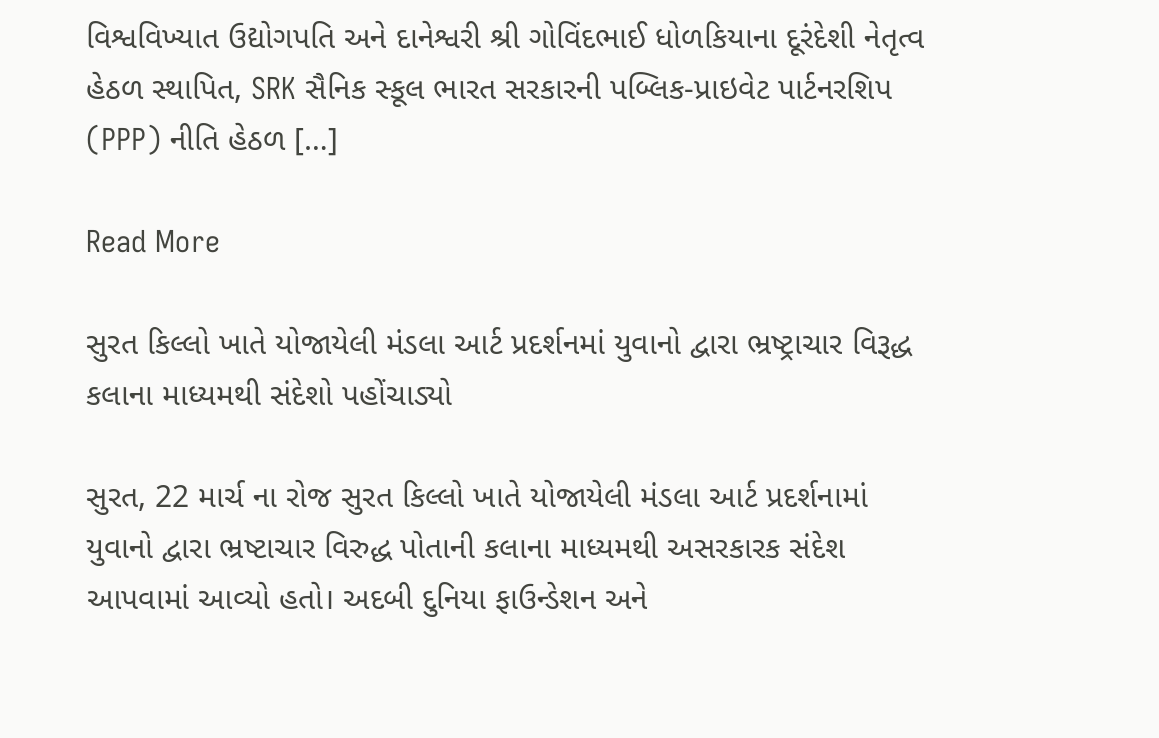વિશ્વવિખ્યાત ઉદ્યોગપતિ અને દાનેશ્વરી શ્રી ગોવિંદભાઈ ધોળકિયાના દૂરંદેશી નેતૃત્વ હેઠળ સ્થાપિત, SRK સૈનિક સ્કૂલ ભારત સરકારની પબ્લિક-પ્રાઇવેટ પાર્ટનરશિપ (PPP) નીતિ હેઠળ […]

Read More

સુરત કિલ્લો ખાતે યોજાયેલી મંડલા આર્ટ પ્રદર્શનમાં યુવાનો દ્વારા ભ્રષ્ટ્રાચાર વિરૂદ્ધ કલાના માધ્યમથી સંદેશો પહોંચાડ્યો

સુરત, 22 માર્ચ ના રોજ સુરત કિલ્લો ખાતે યોજાયેલી મંડલા આર્ટ પ્રદર્શનામાં યુવાનો દ્વારા ભ્રષ્ટાચાર વિરુદ્ધ પોતાની કલાના માધ્યમથી અસરકારક સંદેશ આપવામાં આવ્યો હતો। અદબી દુનિયા ફાઉન્ડેશન અને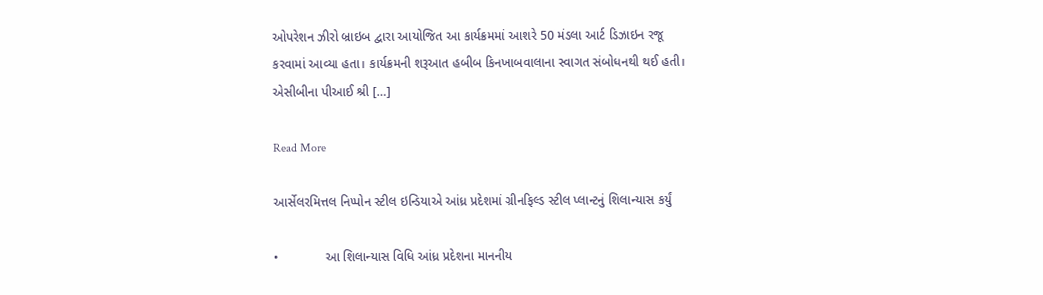ઓપરેશન ઝીરો બ્રાઇબ દ્વારા આયોજિત આ કાર્યક્રમમાં આશરે 50 મંડલા આર્ટ ડિઝાઇન રજૂ કરવામાં આવ્યા હતા। કાર્યક્રમની શરૂઆત હબીબ કિનખાબવાલાના સ્વાગત સંબોધનથી થઈ હતી। એસીબીના પીઆઈ શ્રી […]

Read More

આર્સેલરમિત્તલ નિપ્પોન સ્ટીલ ઇન્ડિયાએ આંધ્ર પ્રદેશમાં ગ્રીનફિલ્ડ સ્ટીલ પ્લાન્ટનું શિલાન્યાસ કર્યું

•             આ શિલાન્યાસ વિધિ આંધ્ર પ્રદેશના માનનીય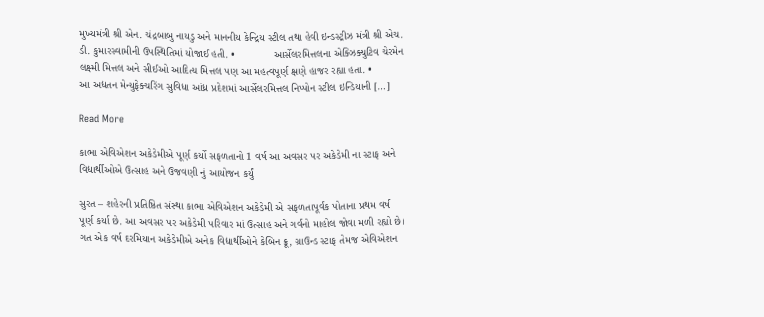મુખ્યમંત્રી શ્રી એન. ચંદ્રબાબુ નાયડુ અને માનનીય કેન્દ્રિય સ્ટીલ તથા હેવી ઇન્ડસ્ટ્રીઝ મંત્રી શ્રી એચ. ડી. કુમારસ્વામીની ઉપસ્થિતિમાં યોજાઈ હતી. •             આર્સેલરમિત્તલના એક્ઝિક્યુટિવ ચેરમેન લક્ષ્મી મિત્તલ અને સીઈઓ આદિત્ય મિત્તલ પણ આ મહત્વપૂર્ણ ક્ષણે હાજર રહ્યા હતા. •             આ અદ્યતન મેન્યુફેક્ચરિંગ સુવિધા આંધ્ર પ્રદેશમાં આર્સેલરમિત્તલ નિપ્પોન સ્ટીલ ઇન્ડિયાની […]

Read More

કાભા એવિએશન અકેડેમીએ પૂર્ણ કર્યો સફળતાનો 1 વર્ષ આ અવસર પર અકેડેમી ના સ્ટાફ અને વિદ્યાર્થીઓએ ઉત્સાહ અને ઉજવણી નું આયોજન કર્યું

સુરત – શહેરની પ્રતિષ્ઠિત સંસ્થા કાભા એવિએશન અકેડેમી એ સફળતાપૂર્વક પોતાના પ્રથમ વર્ષ પૂર્ણ કર્યા છે. આ અવસર પર અકેડેમી પરિવાર માં ઉત્સાહ અને ગર્વનો માહોલ જોવા મળી રહ્યો છે। ગત એક વર્ષ દરમિયાન અકેડેમીએ અનેક વિદ્યાર્થીઓને કેબિન ક્રૂ, ગ્રાઉન્ડ સ્ટાફ તેમજ એવિએશન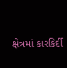ક્ષેત્રમાં કારકિર્દી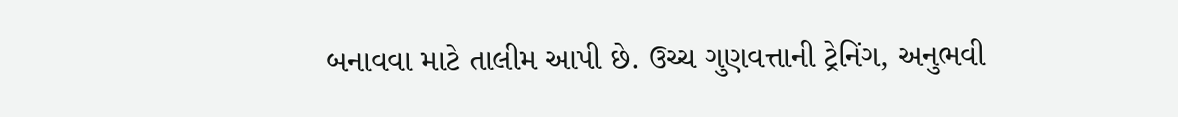બનાવવા માટે તાલીમ આપી છે. ઉચ્ચ ગુણવત્તાની ટ્રેનિંગ, અનુભવી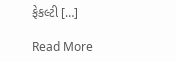ફેકલ્ટી […]

Read More